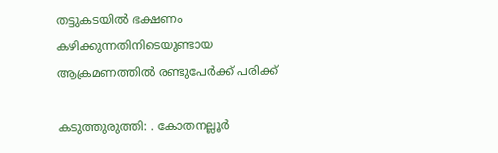തട്ടുകടയില്‍ ഭക്ഷണം കഴിക്കുന്നതിനിടെയുണ്ടായ ആക്രമണത്തിൽ രണ്ടുപേർക്ക് പരിക്ക്

കടുത്തുരുത്തി: . കോതനല്ലൂര്‍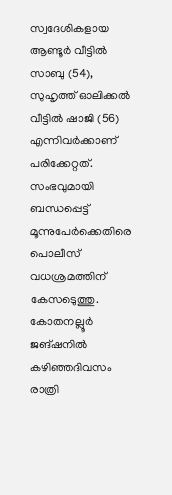സ്വദേശികളായ ആണ്ടൂര്‍ വീട്ടില്‍ സാബു (54), സുഹൃത്ത് ഓലിക്കല്‍ വീട്ടില്‍ ഷാജി (56) എന്നിവര്‍ക്കാണ് പരിക്കേറ്റത്. സംഭവുമായി ബന്ധപ്പെട്ട് മൂന്നുപേര്‍ക്കെതിരെ പൊലീസ് വധശ്രമത്തിന് കേസടെുത്തു. കോതനല്ലൂര്‍ ജങ്ഷനില്‍ കഴിഞ്ഞദിവസം രാത്രി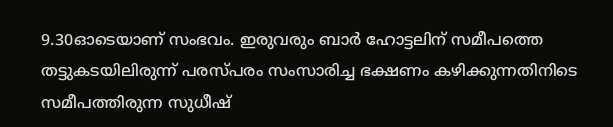9.30ഓടെയാണ് സംഭവം. ഇരുവരും ബാര്‍ ഹോട്ടലിന് സമീപത്തെ തട്ടുകടയിലിരുന്ന് പരസ്പരം സംസാരിച്ച ഭക്ഷണം കഴിക്കുന്നതിനിടെ സമീപത്തിരുന്ന സുധീഷ്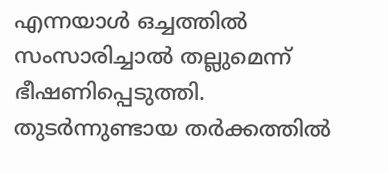എന്നയാള്‍ ഒച്ചത്തില്‍ സംസാരിച്ചാല്‍ തല്ലുമെന്ന് ഭീഷണിപ്പെടുത്തി. തുടര്‍ന്നുണ്ടായ തര്‍ക്കത്തിൽ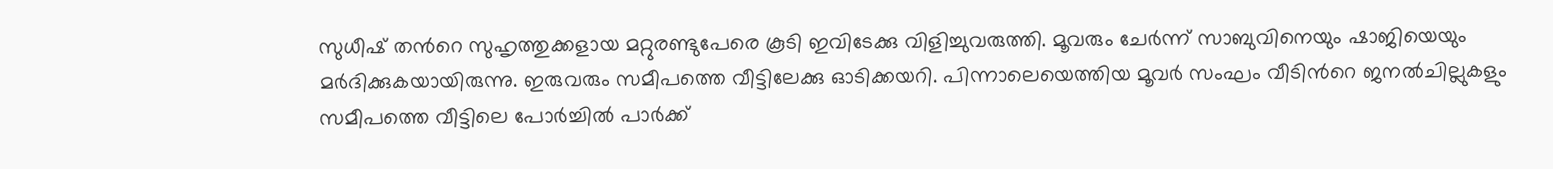സുധീഷ് തന്‍റെ സുഹൃത്തുക്കളായ മറ്റുരണ്ടുപേരെ കൂടി ഇവിടേക്കു വിളിച്ചുവരുത്തി. മൂവരും ചേര്‍ന്ന് സാബുവിനെയും ഷാജിയെയും മർദിക്കുകയായിരുന്നു. ഇരുവരും സമീപത്തെ വീട്ടിലേക്കു ഓടിക്കയറി. പിന്നാലെയെത്തിയ മൂവര്‍ സംഘം വീടിന്‍റെ ജനല്‍ചില്ലുകളും സമീപത്തെ വീട്ടിലെ പോര്‍ച്ചില്‍ പാര്‍ക്ക്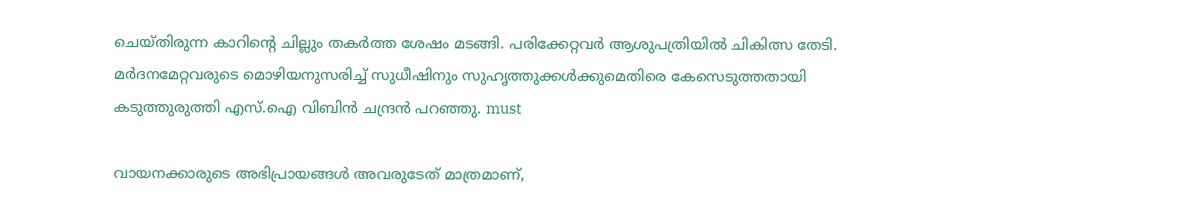ചെയ്തിരുന്ന കാറിന്‍റെ ചില്ലും തകര്‍ത്ത ശേഷം മടങ്ങി. പരിക്കേറ്റവര്‍ ആശുപത്രിയില്‍ ചികിത്സ തേടി. മർദനമേറ്റവരുടെ മൊഴിയനുസരിച്ച് സുധീഷിനും സുഹൃത്തുക്കള്‍ക്കുമെതിരെ കേസെടുത്തതായി കടുത്തുരുത്തി എസ്.ഐ വിബിന്‍ ചന്ദ്രന്‍ പറഞ്ഞു. must

വായനക്കാരുടെ അഭിപ്രായങ്ങള്‍ അവരുടേത് മാത്രമാണ്,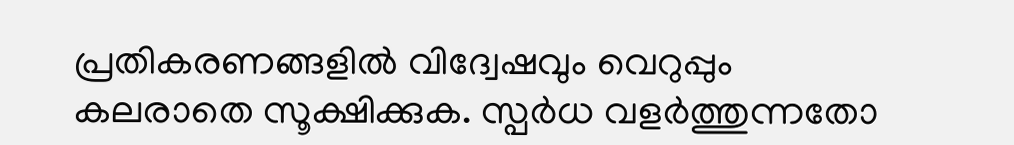പ്രതികരണങ്ങളിൽ വിദ്വേഷവും വെറുപ്പും കലരാതെ സൂക്ഷിക്കുക. സ്പർധ വളർത്തുന്നതോ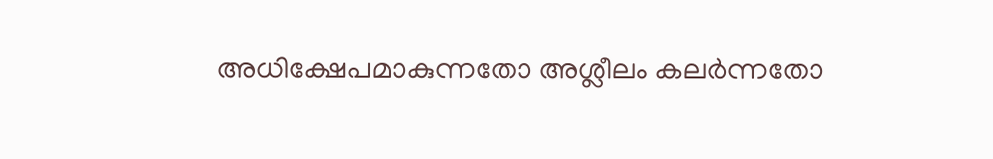അധിക്ഷേപമാകുന്നതോ അശ്ലീലം കലർന്നതോ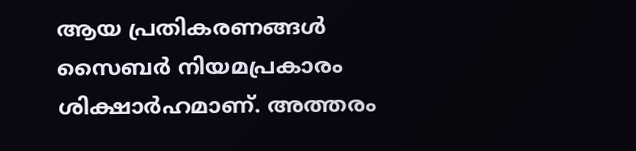ആയ പ്രതികരണങ്ങൾ സൈബർ നിയമപ്രകാരം ശിക്ഷാർഹമാണ്. അത്തരം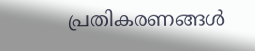പ്രതികരണങ്ങൾ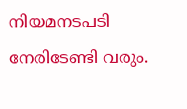നിയമനടപടി നേരിടേണ്ടി വരും.